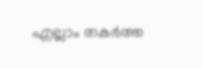എല്ലാം തകര്‍ത്ത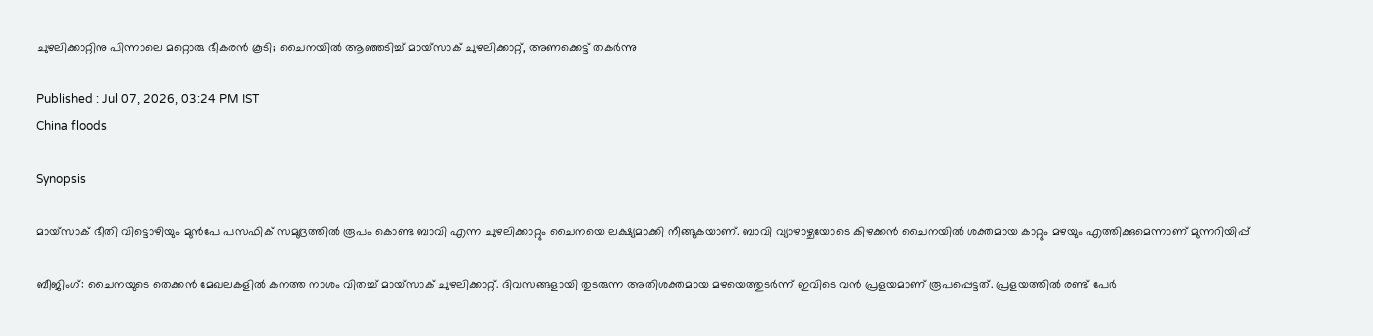ചുഴലിക്കാറ്റിനു പിന്നാലെ മറ്റൊരു ഭീകരന്‍ കൂടി; ചൈനയില്‍ ആഞ്ഞടിച്ച് മായ്സാക് ചുഴലിക്കാറ്റ്, അണക്കെട്ട് തകര്‍ന്നു

Published : Jul 07, 2026, 03:24 PM IST
China floods

Synopsis

മായ്‌സാക് ഭീതി വിട്ടൊഴിയും മുന്‍പേ പസഫിക് സമുദ്രത്തില്‍ രൂപം കൊണ്ട ബാവി എന്ന ചുഴലിക്കാറ്റും ചൈനയെ ലക്ഷ്യമാക്കി നീങ്ങുകയാണ്. ബാവി വ്യാഴാഴ്ചയോടെ കിഴക്കന്‍ ചൈനയില്‍ ശക്തമായ കാറ്റും മഴയും എത്തിക്കുമെന്നാണ് മുന്നറിയിപ്പ്

ബീജിംഗ്: ചൈനയുടെ തെക്കന്‍ മേഖലകളില്‍ കനത്ത നാശം വിതച്ച് മായ്‌സാക് ചുഴലിക്കാറ്റ്. ദിവസങ്ങളായി തുടരുന്ന അതിശക്തമായ മഴയെത്തുടര്‍ന്ന് ഇവിടെ വന്‍ പ്രളയമാണ് രൂപപ്പെട്ടത്. പ്രളയത്തില്‍ രണ്ട് പേര്‍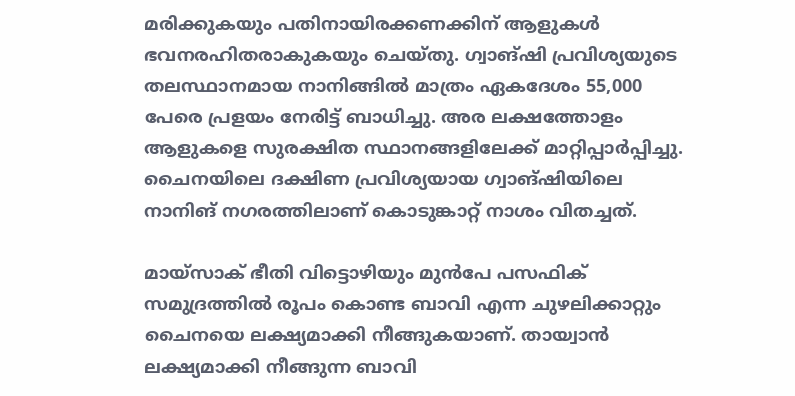മരിക്കുകയും പതിനായിരക്കണക്കിന് ആളുകള്‍ ഭവനരഹിതരാകുകയും ചെയ്തു. ഗ്വാങ്ഷി പ്രവിശ്യയുടെ തലസ്ഥാനമായ നാനിങ്ങില്‍ മാത്രം ഏകദേശം 55,000 പേരെ പ്രളയം നേരിട്ട് ബാധിച്ചു. അര ലക്ഷത്തോളം ആളുകളെ സുരക്ഷിത സ്ഥാനങ്ങളിലേക്ക് മാറ്റിപ്പാര്‍പ്പിച്ചു. ചൈനയിലെ ദക്ഷിണ പ്രവിശ്യയായ ഗ്വാങ്ഷിയിലെ നാനിങ് നഗരത്തിലാണ് കൊടുങ്കാറ്റ് നാശം വിതച്ചത്.

മായ്‌സാക് ഭീതി വിട്ടൊഴിയും മുന്‍പേ പസഫിക് സമുദ്രത്തില്‍ രൂപം കൊണ്ട ബാവി എന്ന ചുഴലിക്കാറ്റും ചൈനയെ ലക്ഷ്യമാക്കി നീങ്ങുകയാണ്. തായ്വാന്‍ ലക്ഷ്യമാക്കി നീങ്ങുന്ന ബാവി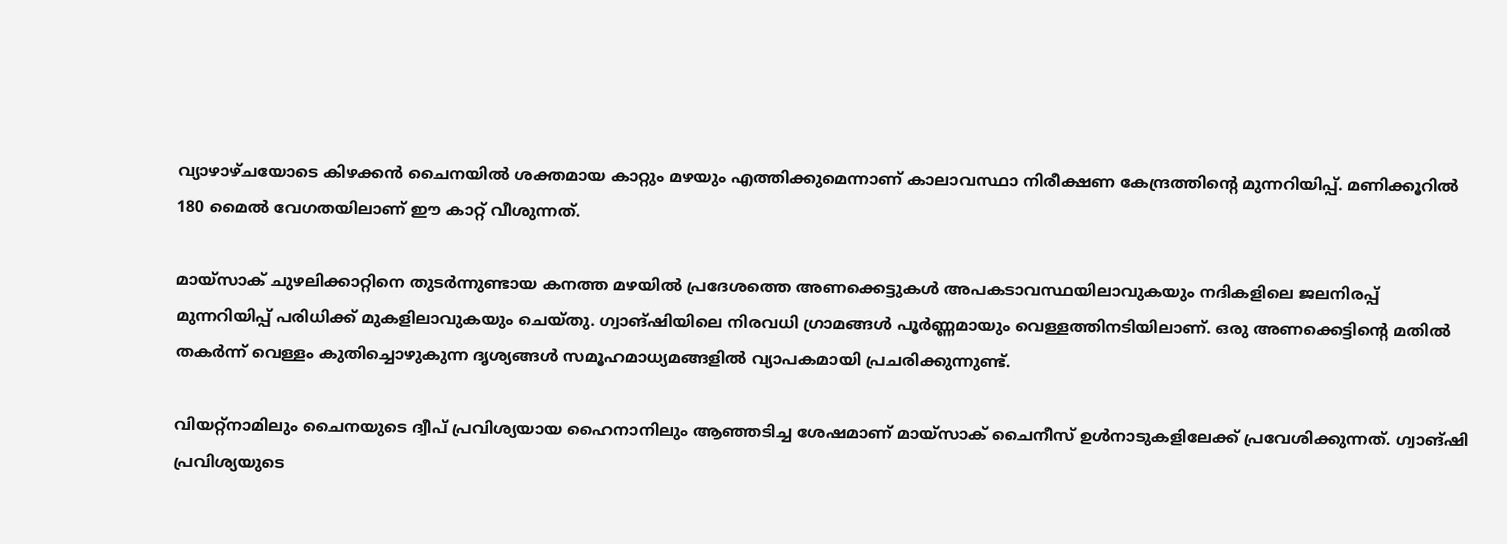വ്യാഴാഴ്ചയോടെ കിഴക്കന്‍ ചൈനയില്‍ ശക്തമായ കാറ്റും മഴയും എത്തിക്കുമെന്നാണ് കാലാവസ്ഥാ നിരീക്ഷണ കേന്ദ്രത്തിന്റെ മുന്നറിയിപ്പ്. മണിക്കൂറില്‍ 180 മൈല്‍ വേഗതയിലാണ് ഈ കാറ്റ് വീശുന്നത്.

മായ്‌സാക് ചുഴലിക്കാറ്റിനെ തുടര്‍ന്നുണ്ടായ കനത്ത മഴയില്‍ പ്രദേശത്തെ അണക്കെട്ടുകള്‍ അപകടാവസ്ഥയിലാവുകയും നദികളിലെ ജലനിരപ്പ് മുന്നറിയിപ്പ് പരിധിക്ക് മുകളിലാവുകയും ചെയ്തു. ഗ്വാങ്ഷിയിലെ നിരവധി ഗ്രാമങ്ങള്‍ പൂര്‍ണ്ണമായും വെള്ളത്തിനടിയിലാണ്. ഒരു അണക്കെട്ടിന്റെ മതില്‍ തകര്‍ന്ന് വെള്ളം കുതിച്ചൊഴുകുന്ന ദൃശ്യങ്ങള്‍ സമൂഹമാധ്യമങ്ങളില്‍ വ്യാപകമായി പ്രചരിക്കുന്നുണ്ട്.

വിയറ്റ്നാമിലും ചൈനയുടെ ദ്വീപ് പ്രവിശ്യയായ ഹൈനാനിലും ആഞ്ഞടിച്ച ശേഷമാണ് മായ്സാക് ചൈനീസ് ഉള്‍നാടുകളിലേക്ക് പ്രവേശിക്കുന്നത്. ഗ്വാങ്ഷി പ്രവിശ്യയുടെ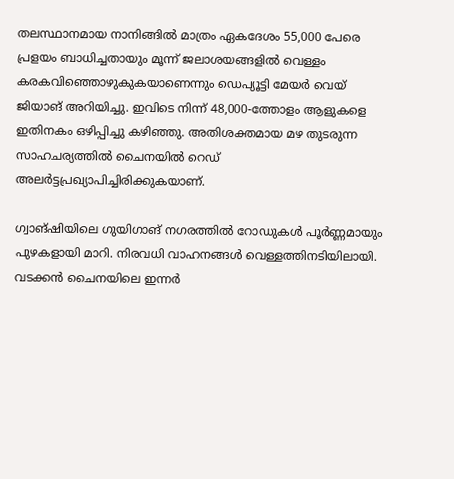തലസ്ഥാനമായ നാനിങ്ങില്‍ മാത്രം ഏകദേശം 55,000 പേരെ പ്രളയം ബാധിച്ചതായും മൂന്ന് ജലാശയങ്ങളില്‍ വെള്ളം കരകവിഞ്ഞൊഴുകുകയാണെന്നും ഡെപ്യൂട്ടി മേയര്‍ വെയ് ജിയാങ് അറിയിച്ചു. ഇവിടെ നിന്ന് 48,000-ത്തോളം ആളുകളെ ഇതിനകം ഒഴിപ്പിച്ചു കഴിഞ്ഞു. അതിശക്തമായ മഴ തുടരുന്ന സാഹചര്യത്തില്‍ ചൈനയില്‍ റെഡ് അലര്‍ട്ടപ്രഖ്യാപിച്ചിരിക്കുകയാണ്.

ഗ്വാങ്ഷിയിലെ ഗുയിഗാങ് നഗരത്തില്‍ റോഡുകള്‍ പൂര്‍ണ്ണമായും പുഴകളായി മാറി. നിരവധി വാഹനങ്ങള്‍ വെള്ളത്തിനടിയിലായി. വടക്കന്‍ ചൈനയിലെ ഇന്നര്‍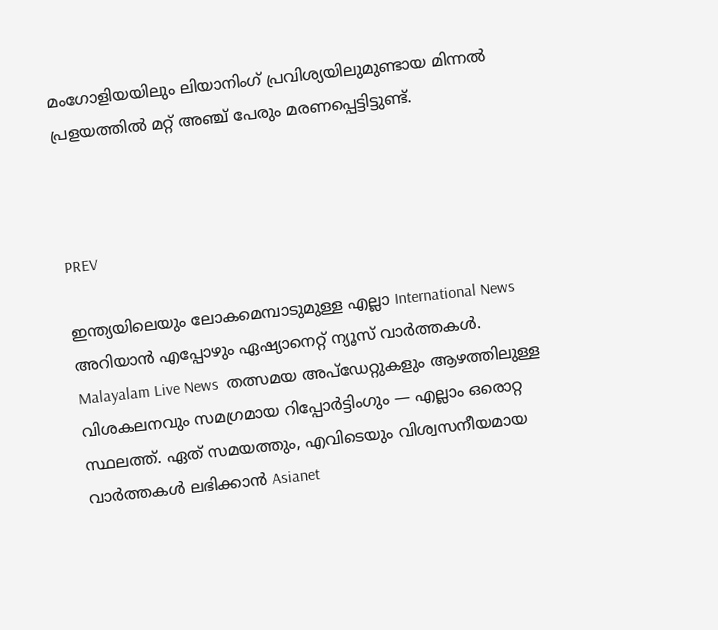മംഗോളിയയിലും ലിയാനിംഗ് പ്രവിശ്യയിലുമുണ്ടായ മിന്നല്‍ പ്രളയത്തില്‍ മറ്റ് അഞ്ച് പേരും മരണപ്പെട്ടിട്ടുണ്ട്.



PREV

ഇന്ത്യയിലെയും ലോകമെമ്പാടുമുള്ള എല്ലാ International News അറിയാൻ എപ്പോഴും ഏഷ്യാനെറ്റ് ന്യൂസ് വാർത്തകൾ. Malayalam Live News  തത്സമയ അപ്‌ഡേറ്റുകളും ആഴത്തിലുള്ള വിശകലനവും സമഗ്രമായ റിപ്പോർട്ടിംഗും — എല്ലാം ഒരൊറ്റ സ്ഥലത്ത്. ഏത് സമയത്തും, എവിടെയും വിശ്വസനീയമായ വാർത്തകൾ ലഭിക്കാൻ Asianet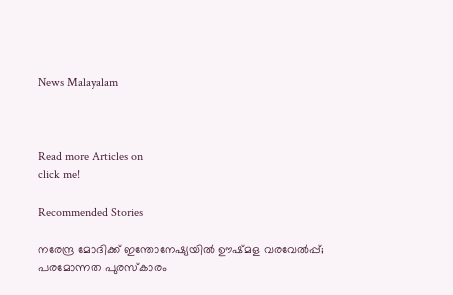News Malayalam



Read more Articles on
click me!

Recommended Stories

നരേന്ദ്ര മോദിക്ക് ഇന്തോനേഷ്യയിൽ ഊഷ്മള വരവേൽപ്പ്; പരമോന്നത പുരസ്കാരം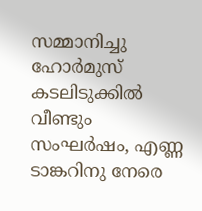സമ്മാനിച്ചു
ഹോര്‍മുസ് കടലിടുക്കില്‍ വീണ്ടും സംഘര്‍ഷം, എണ്ണ ടാങ്കറിനു നേരെ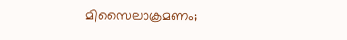മിസൈലാക്രമണം;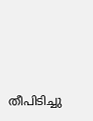തീപിടിച്ചു